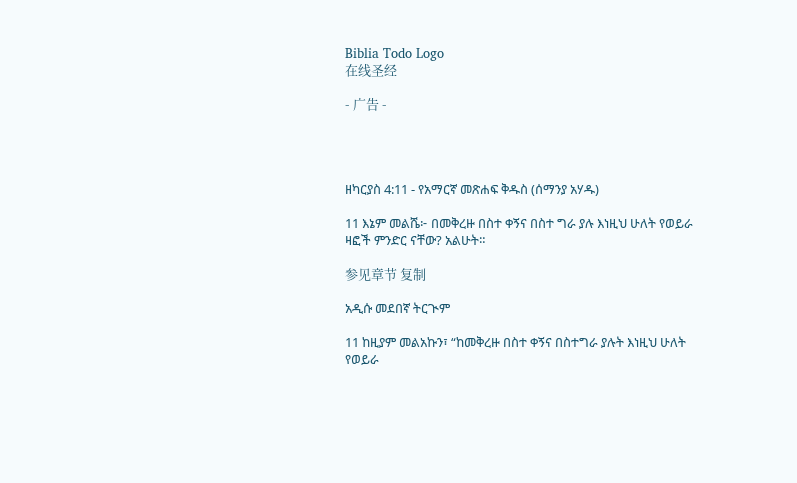Biblia Todo Logo
在线圣经

- 广告 -




ዘካርያስ 4:11 - የአማርኛ መጽሐፍ ቅዱስ (ሰማንያ አሃዱ)

11 እኔም መልሼ፦ በመቅረዙ በስተ ቀኝና በስተ ግራ ያሉ እነዚህ ሁለት የወይራ ዛፎች ምንድር ናቸው? አልሁት።

参见章节 复制

አዲሱ መደበኛ ትርጒም

11 ከዚያም መልአኩን፣ “ከመቅረዙ በስተ ቀኝና በስተግራ ያሉት እነዚህ ሁለት የወይራ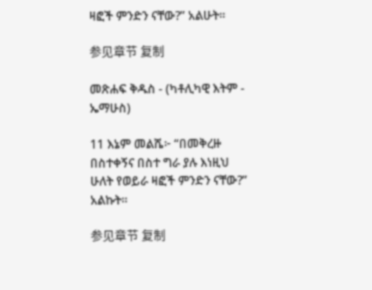ዛፎች ምንድን ናቸው?” አልሁት።

参见章节 复制

መጽሐፍ ቅዱስ - (ካቶሊካዊ እትም - ኤማሁስ)

11 እኔም መልሼ፦ “በመቅረዙ በስተቀኝና በስተ ግራ ያሉ እነዚህ ሁለት የወይራ ዛፎች ምንድን ናቸው?” አልኩት።

参见章节 复制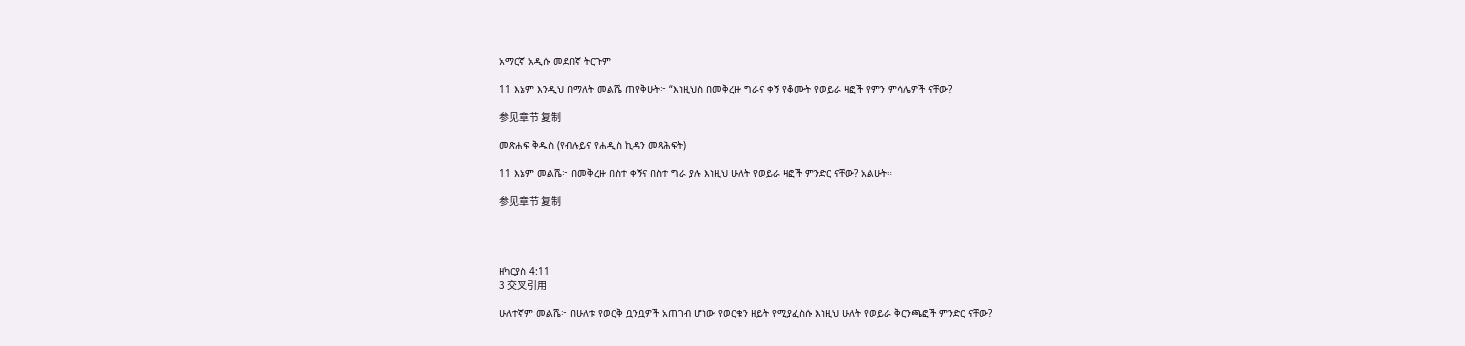አማርኛ አዲሱ መደበኛ ትርጉም

11 እኔም እንዲህ በማለት መልሼ ጠየቅሁት፦ “እነዚህስ በመቅረዙ ግራና ቀኝ የቆሙት የወይራ ዛፎች የምን ምሳሌዎች ናቸው?

参见章节 复制

መጽሐፍ ቅዱስ (የብሉይና የሐዲስ ኪዳን መጻሕፍት)

11 እኔም መልሼ፦ በመቅረዙ በስተ ቀኝና በስተ ግራ ያሉ እነዚህ ሁለት የወይራ ዛፎች ምንድር ናቸው? አልሁት።

参见章节 复制




ዘካርያስ 4:11
3 交叉引用

ሁለተኛም መልሼ፦ በሁለቱ የወርቅ ቧንቧዎች አጠገብ ሆነው የወርቁን ዘይት የሚያፈስሱ እነዚህ ሁለት የወይራ ቅርንጫፎች ምንድር ናቸው?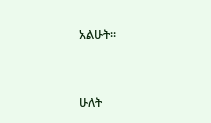አልሁት።


ሁለት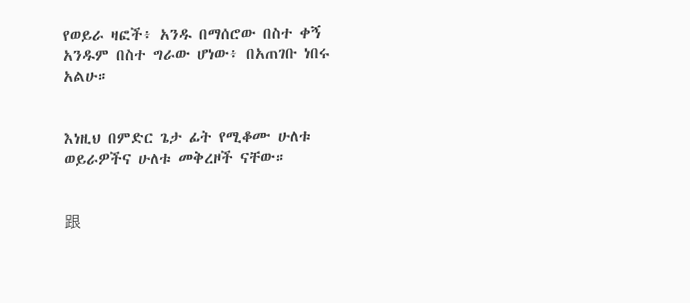የወይራ ዛፎች፥ አንዱ በማሰሮው በስተ ቀኝ አንዱም በስተ ግራው ሆነው፥ በአጠገቡ ነበሩ አልሁ።


እነዚህ በምድር ጌታ ፊት የሚቆሙ ሁለቱ ወይራዎችና ሁለቱ መቅረዞች ናቸው።


跟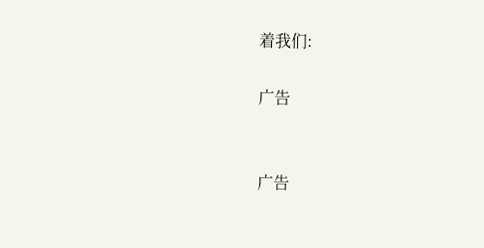着我们:

广告


广告